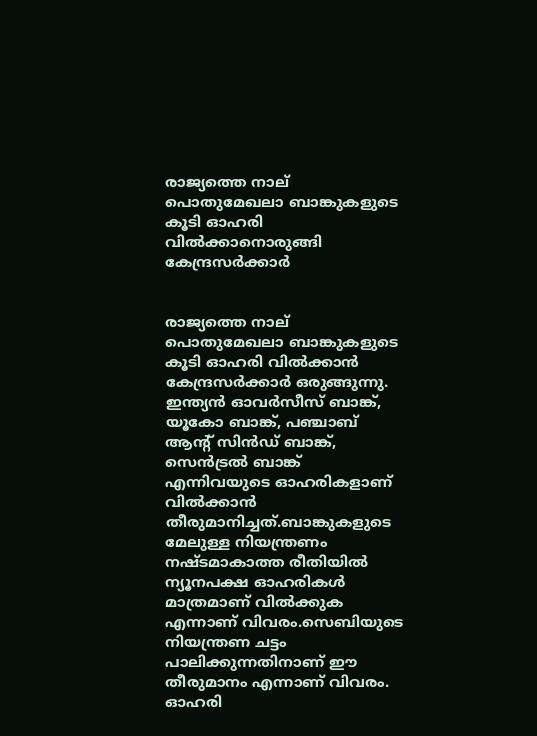രാജ്യത്തെ നാല് പൊതുമേഖലാ ബാങ്കുകളുടെ കൂടി ഓഹരി വില്‍ക്കാനൊരുങ്ങി കേന്ദ്രസര്‍ക്കാര്‍


രാജ്യത്തെ നാല് പൊതുമേഖലാ ബാങ്കുകളുടെ കൂടി ഓഹരി വില്‍ക്കാന്‍ കേന്ദ്രസര്‍ക്കാര്‍ ഒരുങ്ങുന്നു. ഇന്ത്യന്‍ ഓവര്‍സീസ് ബാങ്ക്, യൂകോ ബാങ്ക്, പഞ്ചാബ് ആന്റ് സിന്‍ഡ് ബാങ്ക്, സെന്‍ട്രല്‍ ബാങ്ക് എന്നിവയുടെ ഓഹരികളാണ് വില്‍ക്കാന്‍ തീരുമാനിച്ചത്.ബാങ്കുകളുടെ മേലുള്ള നിയന്ത്രണം നഷ്ടമാകാത്ത രീതിയില്‍ ന്യൂനപക്ഷ ഓഹരികള്‍ മാത്രമാണ് വില്‍ക്കുക എന്നാണ് വിവരം.സെബിയുടെ നിയന്ത്രണ ചട്ടം പാലിക്കുന്നതിനാണ് ഈ തീരുമാനം എന്നാണ് വിവരം. ഓഹരി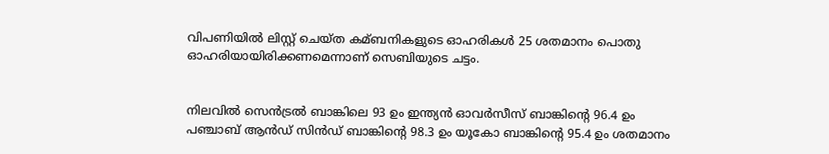വിപണിയില്‍ ലിസ്റ്റ് ചെയ്ത കമ്ബനികളുടെ ഓഹരികള്‍ 25 ശതമാനം പൊതു ഓഹരിയായിരിക്കണമെന്നാണ് സെബിയുടെ ചട്ടം.


നിലവില്‍ സെന്‍ട്രല്‍ ബാങ്കിലെ 93 ഉം ഇന്ത്യന്‍ ഓവര്‍സീസ് ബാങ്കിന്റെ 96.4 ഉം പഞ്ചാബ് ആന്‍ഡ് സിന്‍ഡ് ബാങ്കിന്റെ 98.3 ഉം യൂകോ ബാങ്കിന്റെ 95.4 ഉം ശതമാനം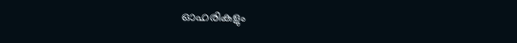ഓഹരികളും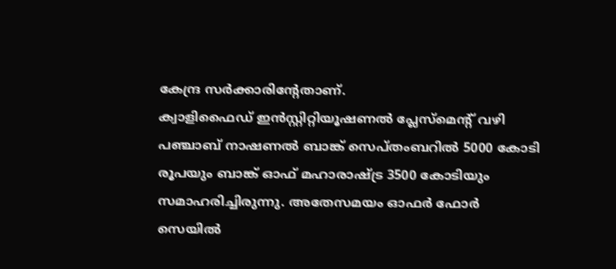കേന്ദ്ര സര്‍ക്കാരിന്റേതാണ്.
ക്വാളിഫൈഡ് ഇന്‍സ്റ്റിറ്റിയൂഷണല്‍ പ്ലേസ്‌മെന്റ് വഴി പഞ്ചാബ് നാഷണല്‍ ബാങ്ക് സെപ്തംബറില്‍ 5000 കോടി രൂപയും ബാങ്ക് ഓഫ് മഹാരാഷ്ട്ര 3500 കോടിയും സമാഹരിച്ചിരുന്നു. അതേസമയം ഓഫര്‍ ഫോര്‍ സെയില്‍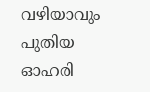വഴിയാവും പുതിയ ഓഹരി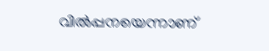വില്‍പ്പനയെന്നാണ്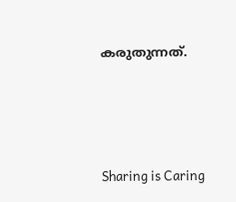കരുതുന്നത്.




Sharing is Caring